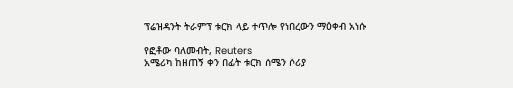ፕሬዝዳንት ትራምፕ ቱርክ ላይ ተጥሎ የነበረውን ማዕቀብ አነሱ

የፎቶው ባለመብት, Reuters
አሜሪካ ከዘጠኝ ቀን በፊት ቱርክ ሰሜን ሶሪያ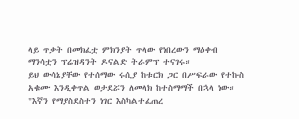ላይ ጥቃት በመክፈቷ ምክንያት ጥላው የነበረውን ማዕቀብ ማንሳቷን ፕሬዝዳንት ዶናልድ ትራምፕ ተናገሩ።
ይህ ውሳኔያቸው የተሰማው ሩሲያ ከቱርክ ጋር በሥፍራው የተኩስ አቁሙ እንዲቀጥል ወታደሯን ለመላክ ከተስማማች በኋላ ነው።
"እኛን የማያስደስተን ነገር እስካልተፈጠረ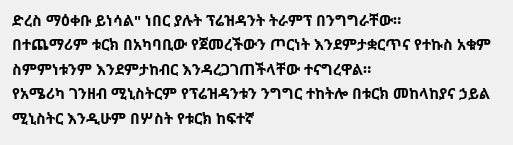ድረስ ማዕቀቡ ይነሳል" ነበር ያሉት ፕሬዝዳንት ትራምፕ በንግግራቸው።
በተጨማሪም ቱርክ በአካባቢው የጀመረችውን ጦርነት እንደምታቋርጥና የተኩስ አቁም ስምምነቱንም እንደምታከብር እንዳረጋገጠችላቸው ተናግረዋል።
የአሜሪካ ገንዘብ ሚኒስትርም የፕሬዝዳንቱን ንግግር ተከትሎ በቱርክ መከላከያና ኃይል ሚኒስትር እንዲሁም በሦስት የቱርክ ከፍተኛ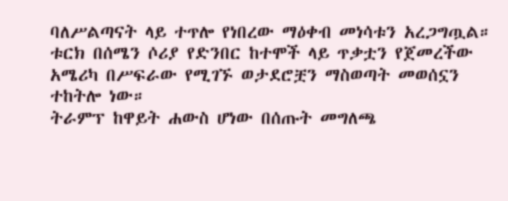ባለሥልጣናት ላይ ተጥሎ የነበረው ማዕቀብ መነሳቱን አረጋግጧል።
ቱርክ በሰሜን ሶሪያ የድንበር ከተሞች ላይ ጥቃቷን የጀመረችው አሜሪካ በሥፍራው የሚገኙ ወታደሮቿን ማስወጣት መወሰኗን ተከትሎ ነው።
ትራምፕ ከዋይት ሐውስ ሆነው በሰጡት መግለጫ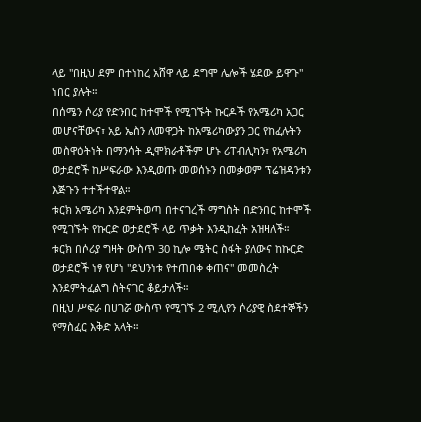ላይ "በዚህ ደም በተነከረ አሸዋ ላይ ደግሞ ሌሎች ሄደው ይዋጉ" ነበር ያሉት።
በሰሜን ሶሪያ የድንበር ከተሞች የሚገኙት ኩርዶች የአሜሪካ አጋር መሆናቸውና፣ አይ ኤስን ለመዋጋት ከአሜሪካውያን ጋር የከፈሉትን መስዋዕትነት በማንሳት ዲሞክራቶችም ሆኑ ሪፐብሊካን፣ የአሜሪካ ወታደሮች ከሥፍራው እንዲወጡ መወሰኑን በመቃወም ፕሬዝዳንቱን እጅጉን ተተችተዋል።
ቱርክ አሜሪካ እንደምትወጣ በተናገረች ማግስት በድንበር ከተሞች የሚገኙት የኩርድ ወታደሮች ላይ ጥቃት እንዲከፈት አዝዛለች።
ቱርክ በሶሪያ ግዛት ውስጥ 30 ኪሎ ሜትር ስፋት ያለውና ከኩርድ ወታደሮች ነፃ የሆነ "ደህንነቱ የተጠበቀ ቀጠና" መመስረት እንደምትፈልግ ስትናገር ቆይታለች።
በዚህ ሥፍራ በሀገሯ ውስጥ የሚገኙ 2 ሚሊየን ሶሪያዊ ስደተኞችን የማስፈር እቅድ አላት።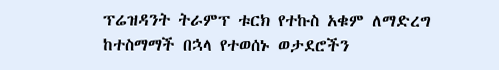ፕሬዝዳንት ትራምፕ ቱርክ የተኩስ አቁም ለማድረግ ከተስማማች በኋላ የተወሰኑ ወታደሮችን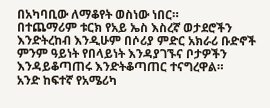በአካባቢው ለማቆየት ወስነው ነበር።
በተጨማሪም ቱርክ የአይ ኤስ እስረኛ ወታደሮችን እንድትረከብ እንዲሁም በሶሪያ ምድር አክራሪ ቡድኖች ምንም ዓይነት የበላይነት እንዳያገኙና ቦታዎችን እንዳይቆጣጠሩ እንድትቆጣጠር ተናግረዋል።
አንድ ከፍተኛ የአሜሪካ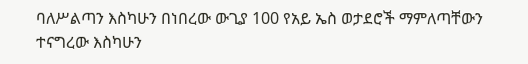ባለሥልጣን እስካሁን በነበረው ውጊያ 100 የአይ ኤስ ወታደሮች ማምለጣቸውን ተናግረው እስካሁን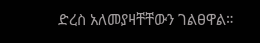ድረስ አለመያዛቸቸውን ገልፀዋል።